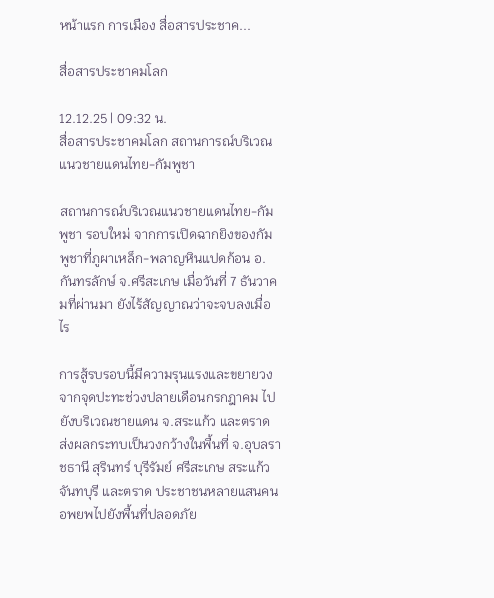หน้าแรก การเมือง สื่อสารประชาค...

สื่อสารประชาคมโลก

12.12.25 | 09:32 น.
สื่อสารประชาคมโลก สถานการณ์บริเวณแนวชายแดนไทย-กัมพูชา

สถานการณ์บริเวณแนวชายแดนไทย-กัมพูชา รอบใหม่ จากการเปิดฉากยิงของกัมพูชาที่ภูผาเหล็ก-พลาญหินแปดก้อน อ.กันทรลักษ์ จ.ศรีสะเกษ เมื่อวันที่ 7 ธันวาคมที่ผ่านมา ยังไร้สัญญาณว่าจะจบลงเมื่อไร

การสู้รบรอบนี้มีความรุนแรงและขยายวงจากจุดปะทะช่วงปลายเดือนกรกฎาคม ไปยังบริเวณชายแดน จ.สระแก้ว และตราด ส่งผลกระทบเป็นวงกว้างในพื้นที่ จ.อุบลราชธานี สุรินทร์ บุรีรัมย์ ศรีสะเกษ สระแก้ว จันทบุรี และตราด ประชาชนหลายแสนคนอพยพไปยังพื้นที่ปลอดภัย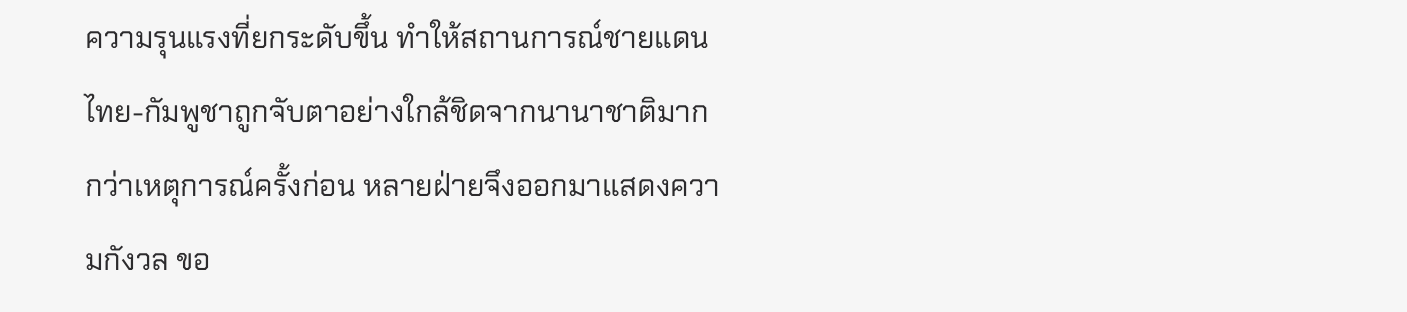ความรุนแรงที่ยกระดับขึ้น ทำให้สถานการณ์ชายแดนไทย-กัมพูชาถูกจับตาอย่างใกล้ชิดจากนานาชาติมากกว่าเหตุการณ์ครั้งก่อน หลายฝ่ายจึงออกมาแสดงความกังวล ขอ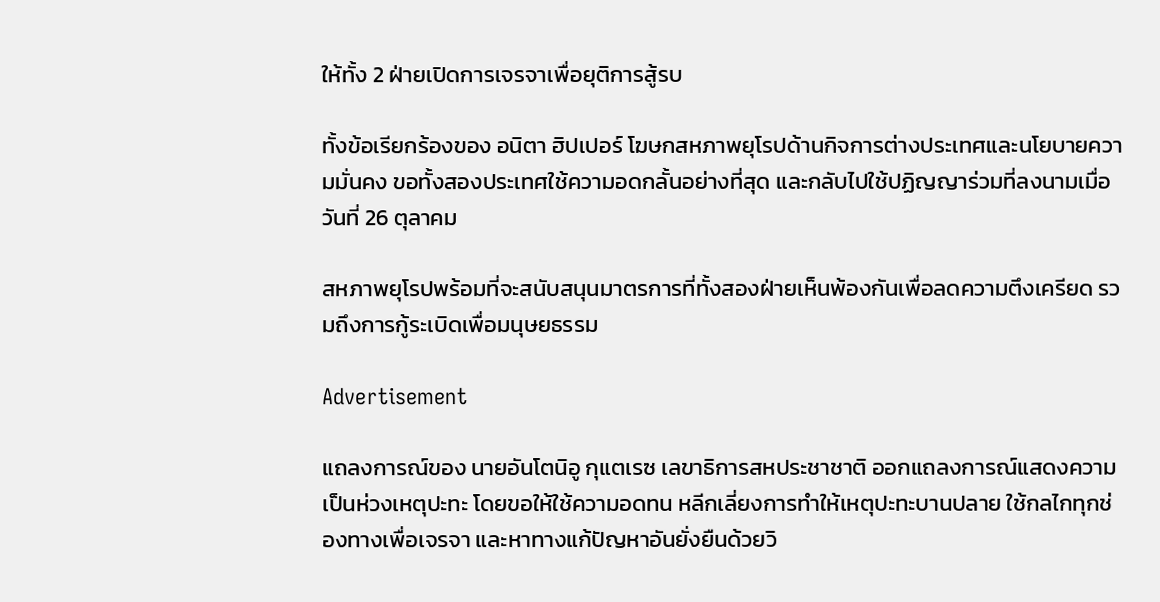ให้ทั้ง 2 ฝ่ายเปิดการเจรจาเพื่อยุติการสู้รบ

ทั้งข้อเรียกร้องของ อนิตา ฮิปเปอร์ โฆษกสหภาพยุโรปด้านกิจการต่างประเทศและนโยบายความมั่นคง ขอทั้งสองประเทศใช้ความอดกลั้นอย่างที่สุด และกลับไปใช้ปฏิญญาร่วมที่ลงนามเมื่อวันที่ 26 ตุลาคม

สหภาพยุโรปพร้อมที่จะสนับสนุนมาตรการที่ทั้งสองฝ่ายเห็นพ้องกันเพื่อลดความตึงเครียด รวมถึงการกู้ระเบิดเพื่อมนุษยธรรม

Advertisement

แถลงการณ์ของ นายอันโตนิอู กุแตเรซ เลขาธิการสหประชาชาติ ออกแถลงการณ์แสดงความเป็นห่วงเหตุปะทะ โดยขอให้ใช้ความอดทน หลีกเลี่ยงการทำให้เหตุปะทะบานปลาย ใช้กลไกทุกช่องทางเพื่อเจรจา และหาทางแก้ปัญหาอันยั่งยืนด้วยวิ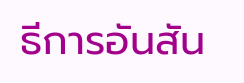ธีการอันสัน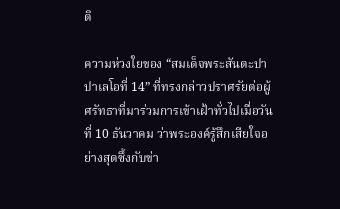ติ

ความห่วงใยของ “สมเด็จพระสันตะปาปาเลโอที่ 14” ที่ทรงกล่าวปราศรัยต่อผู้ศรัทธาที่มาร่วมการเข้าเฝ้าทั่วไปเมื่อวันที่ 10 ธันวาคม ว่าพระองค์รู้สึกเสียใจอย่างสุดซึ้งกับข่า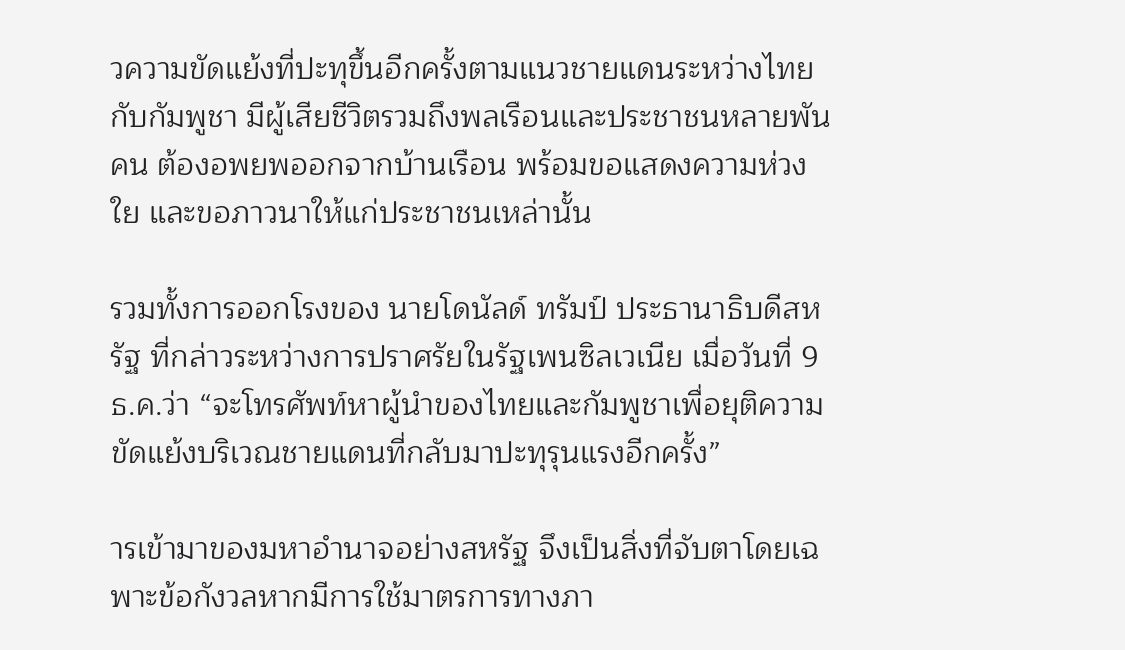วความขัดแย้งที่ปะทุขึ้นอีกครั้งตามแนวชายแดนระหว่างไทยกับกัมพูชา มีผู้เสียชีวิตรวมถึงพลเรือนและประชาชนหลายพันคน ต้องอพยพออกจากบ้านเรือน พร้อมขอแสดงความห่วงใย และขอภาวนาให้แก่ประชาชนเหล่านั้น

รวมทั้งการออกโรงของ นายโดนัลด์ ทรัมป์ ประธานาธิบดีสหรัฐ ที่กล่าวระหว่างการปราศรัยในรัฐเพนซิลเวเนีย เมื่อวันที่ 9 ธ.ค.ว่า “จะโทรศัพท์หาผู้นำของไทยและกัมพูชาเพื่อยุติความขัดแย้งบริเวณชายแดนที่กลับมาปะทุรุนแรงอีกครั้ง”

ารเข้ามาของมหาอำนาจอย่างสหรัฐ จึงเป็นสิ่งที่จับตาโดยเฉพาะข้อกังวลหากมีการใช้มาตรการทางภา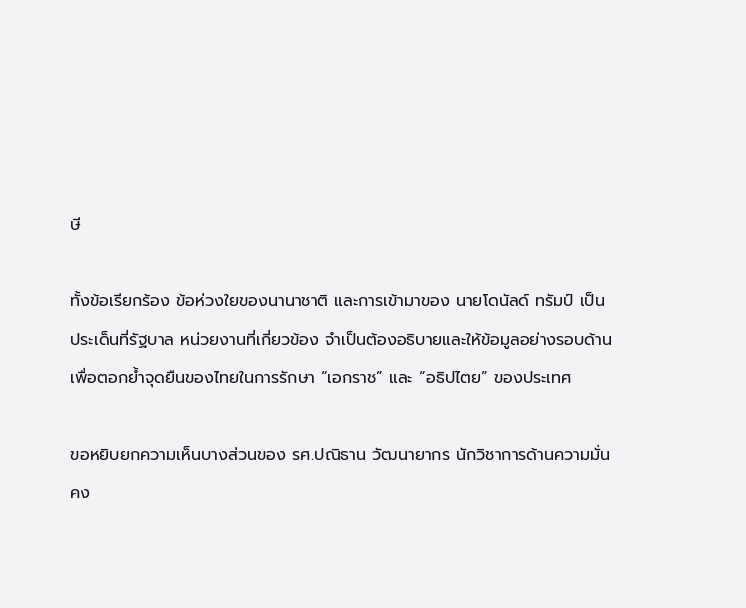ษี

ทั้งข้อเรียกร้อง ข้อห่วงใยของนานาชาติ และการเข้ามาของ นายโดนัลด์ ทรัมป์ เป็นประเด็นที่รัฐบาล หน่วยงานที่เกี่ยวข้อง จำเป็นต้องอธิบายและให้ข้อมูลอย่างรอบด้าน เพื่อตอกย้ำจุดยืนของไทยในการรักษา “เอกราช” และ “อธิปไตย” ของประเทศ

ขอหยิบยกความเห็นบางส่วนของ รศ.ปณิธาน วัฒนายากร นักวิชาการด้านความมั่นคง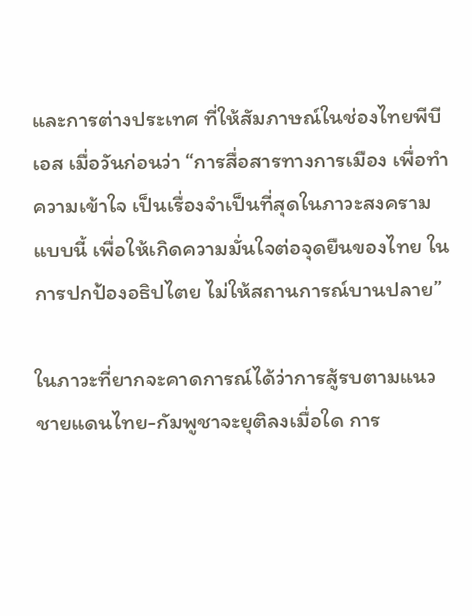และการต่างประเทศ ที่ให้สัมภาษณ์ในช่องไทยพีบีเอส เมื่อวันก่อนว่า “การสื่อสารทางการเมือง เพื่อทำความเข้าใจ เป็นเรื่องจำเป็นที่สุดในภาวะสงครามแบบนี้ เพื่อให้เกิดความมั่นใจต่อจุดยืนของไทย ในการปกป้องอธิปไตย ไม่ให้สถานการณ์บานปลาย”

ในภาวะที่ยากจะคาดการณ์ได้ว่าการสู้รบตามแนวชายแดนไทย-กัมพูชาจะยุติลงเมื่อใด การ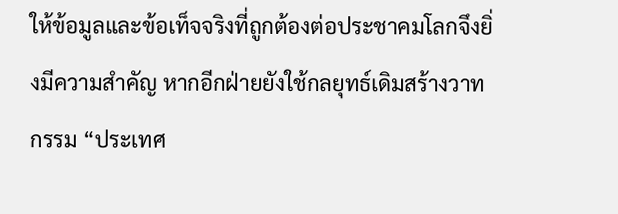ให้ข้อมูลและข้อเท็จจริงที่ถูกต้องต่อประชาคมโลกจึงยิ่งมีความสำคัญ หากอีกฝ่ายยังใช้กลยุทธ์เดิมสร้างวาทกรรม “ประเทศ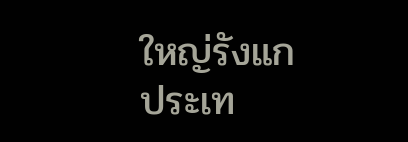ใหญ่รังแกประเท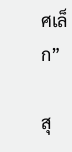ศเล็ก”

สุ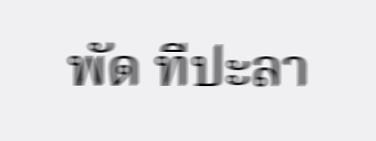พัด ทีปะลา